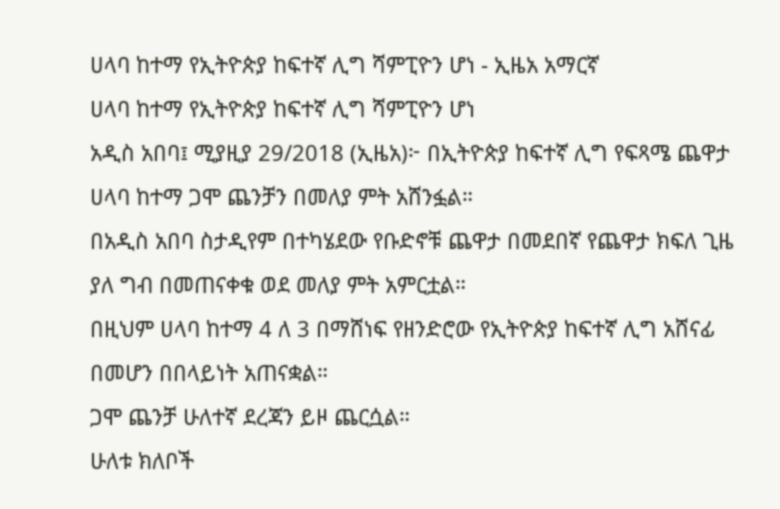ሀላባ ከተማ የኢትዮጵያ ከፍተኛ ሊግ ሻምፒዮን ሆነ - ኢዜአ አማርኛ
ሀላባ ከተማ የኢትዮጵያ ከፍተኛ ሊግ ሻምፒዮን ሆነ
አዲስ አበባ፤ ሚያዚያ 29/2018 (ኢዜአ)፦ በኢትዮጵያ ከፍተኛ ሊግ የፍጻሜ ጨዋታ ሀላባ ከተማ ጋሞ ጨንቻን በመለያ ምት አሸንፏል።
በአዲስ አበባ ስታዲየም በተካሄደው የቡድኖቹ ጨዋታ በመደበኛ የጨዋታ ክፍለ ጊዜ ያለ ግብ በመጠናቀቁ ወደ መለያ ምት አምርቷል።
በዚህም ሀላባ ከተማ 4 ለ 3 በማሸነፍ የዘንድሮው የኢትዮጵያ ከፍተኛ ሊግ አሸናፊ በመሆን በበላይነት አጠናቋል።
ጋሞ ጨንቻ ሁለተኛ ደረጃን ይዞ ጨርሷል።
ሁለቱ ክለቦች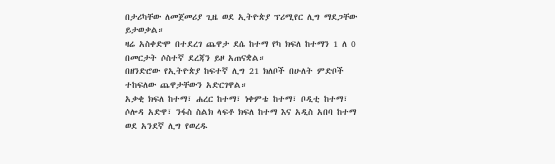በታሪካቸው ለመጀመሪያ ጊዜ ወደ ኢትዮጵያ ፕሪሚየር ሊግ ማደጋቸው ይታወቃል።
ዛሬ አስቀድሞ በተደረገ ጨዋታ ደሴ ከተማ የካ ክፍለ ከተማን 1 ለ 0 በመርታት ሶስተኛ ደረጃን ይዞ አጠናቋል።
በዘንድሮው የኢትዮጵያ ከፍተኛ ሊግ 21 ክለቦች በሁለት ምድቦች ተከፍለው ጨዋታቸውን አድርገዋል።
አቃቂ ክፍለ ከተማ፣ ሐረር ከተማ፣ ነቀምቴ ከተማ፣ ቦዲቲ ከተማ፣ ሶሎዳ አድዋ፣ ንፋስ ስልክ ላፍቶ ክፍለ ከተማ እና አዲስ አበባ ከተማ ወደ አንደኛ ሊግ የወረዱ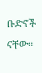ቡድኖች ናቸው።